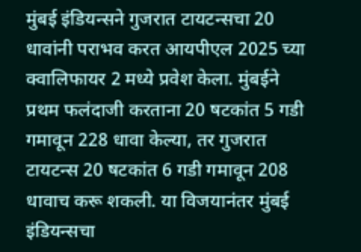मुंबई इंडियन्सने गुजरात टायटन्सचा 20 धावांनी पराभव करत आयपीएल 2025 च्या क्वालिफायर 2 मध्ये प्रवेश केला. मुंबईने प्रथम फलंदाजी करताना 20 षटकांत 5 गडी गमावून 228 धावा केल्या, तर गुजरात टायटन्स 20 षटकांत 6 गडी गमावून 208 धावाच करू शकली. या विजयानंतर मुंबई इंडियन्सचा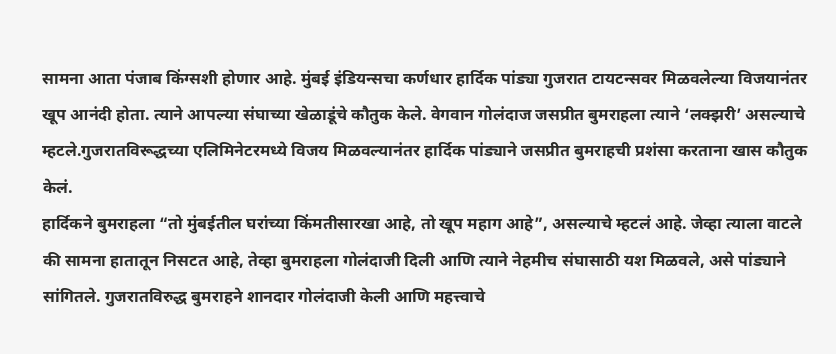सामना आता पंजाब किंग्सशी होणार आहे. मुंबई इंडियन्सचा कर्णधार हार्दिक पांड्या गुजरात टायटन्सवर मिळवलेल्या विजयानंतर खूप आनंदी होता. त्याने आपल्या संघाच्या खेळाडूंचे कौतुक केले. वेगवान गोलंदाज जसप्रीत बुमराहला त्याने ‘लक्झरी’ असल्याचे म्हटले.गुजरातविरूद्धच्या एलिमिनेटरमध्ये विजय मिळवल्यानंतर हार्दिक पांड्याने जसप्रीत बुमराहची प्रशंसा करताना खास कौतुक केलं.
हार्दिकने बुमराहला “तो मुंबईतील घरांच्या किंमतीसारखा आहे, तो खूप महाग आहे”, असल्याचे म्हटलं आहे. जेव्हा त्याला वाटले की सामना हातातून निसटत आहे, तेव्हा बुमराहला गोलंदाजी दिली आणि त्याने नेहमीच संघासाठी यश मिळवले, असे पांड्याने सांगितले. गुजरातविरुद्ध बुमराहने शानदार गोलंदाजी केली आणि महत्त्वाचे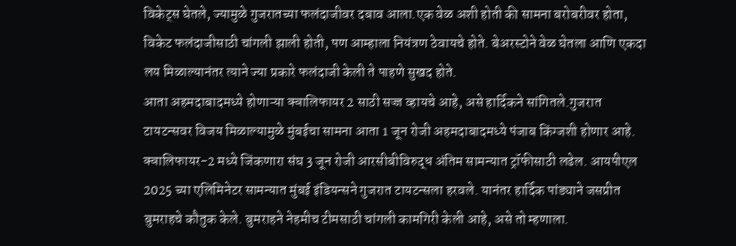विकेट्स घेतले, ज्यामुळे गुजरातच्या फलंदाजीवर दबाव आला.एक वेळ अशी होती की सामना बरोबरीवर होता, विकेट फलंदाजीसाठी चांगली झाली होती, पण आम्हाला नियंत्रण ठेवायचे होते. बेअरस्टोने वेळ घेतला आणि एकदा लय मिळाल्यानंतर त्याने ज्या प्रकारे फलंदाजी केली ते पाहणे सुखद होते.
आता अहमदाबादमध्ये होणाऱ्या क्वालिफायर 2 साठी सज्ज व्हायचे आहे, असे हार्दिकने सांगितले.गुजरात टायटन्सवर विजय मिळाल्यामुळे मुंबईचा सामना आता 1 जून रोजी अहमदाबादमध्ये पंजाब किंग्जशी होणार आहे. क्वालिफायर-2 मध्ये जिंकणारा संघ 3 जून रोजी आरसीबीविरुद्ध अंतिम सामन्यात ट्रॉफीसाठी लढेल. आयपीएल 2025 च्या एलिमिनेटर सामन्यात मुंबई इंडियन्सने गुजरात टायटन्सला हरवले. यानंतर हार्दिक पांड्याने जसप्रीत बुमराहचे कौतुक केले. बुमराहने नेहमीच टीमसाठी चांगली कामगिरी केली आहे, असे तो म्हणाला.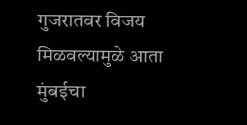गुजरातवर विजय मिळवल्यामुळे आता मुंबईचा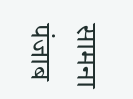सामना पंजाब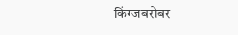किंग्जबरोबर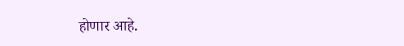होणार आहे.